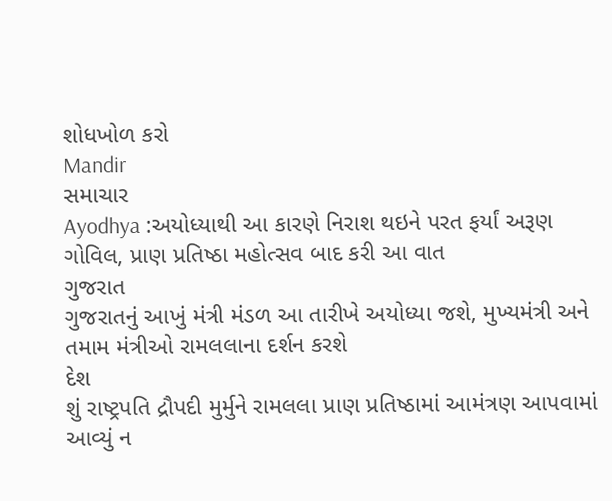શોધખોળ કરો
Mandir
સમાચાર
Ayodhya :અયોધ્યાથી આ કારણે નિરાશ થઇને પરત ફર્યાં અરૂણ ગોવિલ, પ્રાણ પ્રતિષ્ઠા મહોત્સવ બાદ કરી આ વાત
ગુજરાત
ગુજરાતનું આખું મંત્રી મંડળ આ તારીખે અયોધ્યા જશે, મુખ્યમંત્રી અને તમામ મંત્રીઓ રામલલાના દર્શન કરશે
દેશ
શું રાષ્ટ્રપતિ દ્રૌપદી મુર્મુને રામલલા પ્રાણ પ્રતિષ્ઠામાં આમંત્રણ આપવામાં આવ્યું ન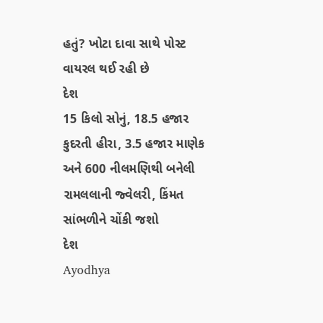હતું? ખોટા દાવા સાથે પોસ્ટ વાયરલ થઈ રહી છે
દેશ
15 કિલો સોનું, 18.5 હજાર કુદરતી હીરા, 3.5 હજાર માણેક અને 600 નીલમણિથી બનેલી રામલલાની જ્વેલરી, કિંમત સાંભળીને ચોંકી જશો
દેશ
Ayodhya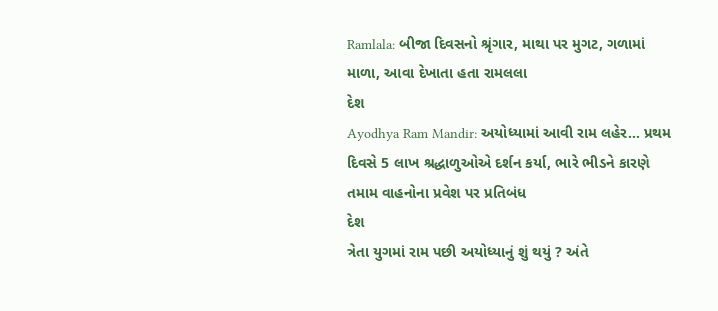Ramlala: બીજા દિવસનો શ્રૃંગાર, માથા પર મુગટ, ગળામાં માળા, આવા દેખાતા હતા રામલલા
દેશ
Ayodhya Ram Mandir: અયોધ્યામાં આવી રામ લહેર... પ્રથમ દિવસે 5 લાખ શ્રદ્ધાળુઓએ દર્શન કર્યા, ભારે ભીડને કારણે તમામ વાહનોના પ્રવેશ પર પ્રતિબંધ
દેશ
ત્રેતા યુગમાં રામ પછી અયોધ્યાનું શું થયું ? અંતે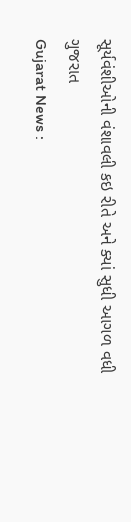સૂર્યવંશીઓની વંશાવલી કઇ રીતે અને ક્યાં સુધી આગળ વધી
ગુજરાત
Gujarat News :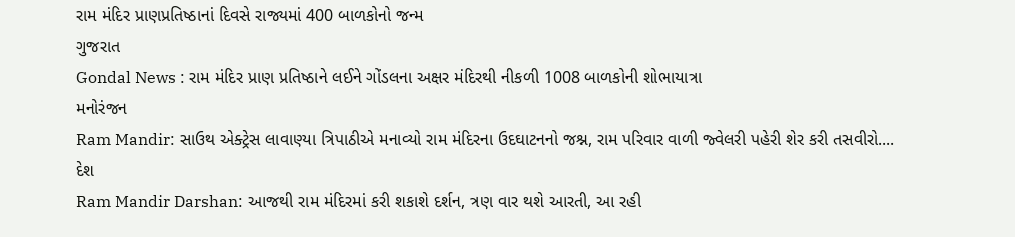રામ મંદિર પ્રાણપ્રતિષ્ઠાનાં દિવસે રાજ્યમાં 400 બાળકોનો જન્મ
ગુજરાત
Gondal News : રામ મંદિર પ્રાણ પ્રતિષ્ઠાને લઈને ગોંડલના અક્ષર મંદિરથી નીકળી 1008 બાળકોની શોભાયાત્રા
મનોરંજન
Ram Mandir: સાઉથ એક્ટ્રેસ લાવાણ્યા ત્રિપાઠીએ મનાવ્યો રામ મંદિરના ઉદઘાટનનો જશ્ન, રામ પરિવાર વાળી જ્વેલરી પહેરી શેર કરી તસવીરો....
દેશ
Ram Mandir Darshan: આજથી રામ મંદિરમાં કરી શકાશે દર્શન, ત્રણ વાર થશે આરતી, આ રહી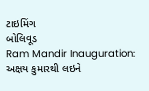ટાઇમિંગ
બોલિવૂડ
Ram Mandir Inauguration: અક્ષય કુમારથી લઇને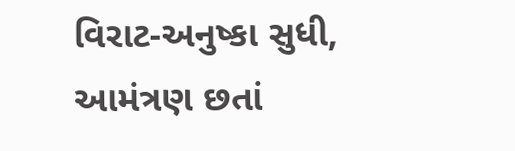વિરાટ-અનુષ્કા સુધી, આમંત્રણ છતાં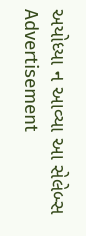અયોધ્યા ન આવ્યા આ સેલેબ્સ
Advertisement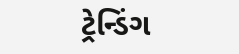ટ્રેન્ડિંગ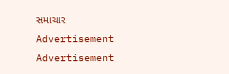સમાચાર
Advertisement
Advertisement